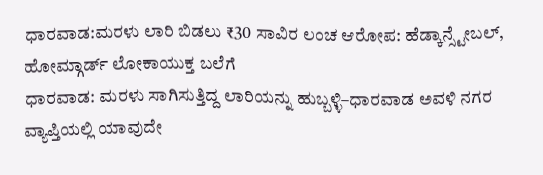ಧಾರವಾಡ:ಮರಳು ಲಾರಿ ಬಿಡಲು ₹30 ಸಾವಿರ ಲಂಚ ಆರೋಪ: ಹೆಡ್ಕಾನ್ಸ್ಟೇಬಲ್, ಹೋಮ್ಗಾರ್ಡ್ ಲೋಕಾಯುಕ್ತ ಬಲೆಗೆ
ಧಾರವಾಡ: ಮರಳು ಸಾಗಿಸುತ್ತಿದ್ದ ಲಾರಿಯನ್ನು ಹುಬ್ಬಳ್ಳಿ–ಧಾರವಾಡ ಅವಳಿ ನಗರ ವ್ಯಾಪ್ತಿಯಲ್ಲಿ ಯಾವುದೇ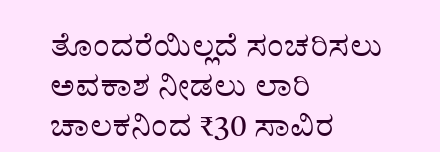ತೊಂದರೆಯಿಲ್ಲದೆ ಸಂಚರಿಸಲು ಅವಕಾಶ ನೀಡಲು ಲಾರಿ ಚಾಲಕನಿಂದ ₹30 ಸಾವಿರ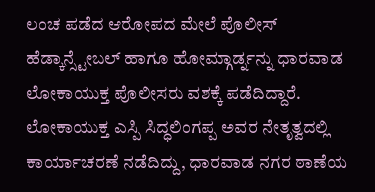ಲಂಚ ಪಡೆದ ಆರೋಪದ ಮೇಲೆ ಪೊಲೀಸ್ ಹೆಡ್ಕಾನ್ಸ್ಟೇಬಲ್ ಹಾಗೂ ಹೋಮ್ಗಾರ್ಡ್ನನ್ನು ಧಾರವಾಡ ಲೋಕಾಯುಕ್ತ ಪೊಲೀಸರು ವಶಕ್ಕೆ ಪಡೆದಿದ್ದಾರೆ. ಲೋಕಾಯುಕ್ತ ಎಸ್ಪಿ ಸಿದ್ಧಲಿಂಗಪ್ಪ ಅವರ ನೇತೃತ್ವದಲ್ಲಿ ಕಾರ್ಯಾಚರಣೆ ನಡೆದಿದ್ದು, ಧಾರವಾಡ ನಗರ ಠಾಣೆಯ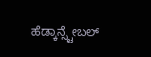ಹೆಡ್ಕಾನ್ಸ್ಟೇಬಲ್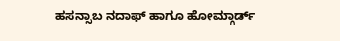ಹಸನ್ಸಾಬ ನದಾಫ್ ಹಾಗೂ ಹೋಮ್ಗಾರ್ಡ್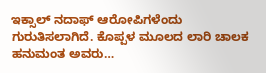ಇಕ್ಸಾಲ್ ನದಾಫ್ ಆರೋಪಿಗಳೆಂದು ಗುರುತಿಸಲಾಗಿದೆ. ಕೊಪ್ಪಳ ಮೂಲದ ಲಾರಿ ಚಾಲಕ ಹನುಮಂತ ಅವರು…